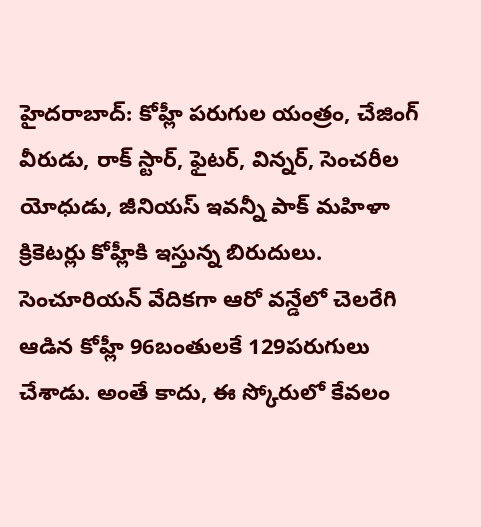హైదరాబాద్: కోహ్లీ పరుగుల యంత్రం, చేజింగ్ వీరుడు, రాక్ స్టార్, ఫైటర్, విన్నర్, సెంచరీల యోధుడు, జీనియస్ ఇవన్నీ పాక్ మహిళా క్రికెటర్లు కోహ్లీకి ఇస్తున్న బిరుదులు. సెంచూరియన్ వేదికగా ఆరో వన్డేలో చెలరేగి ఆడిన కోహ్లీ 96బంతులకే 129పరుగులు చేశాడు. అంతే కాదు, ఈ స్కోరులో కేవలం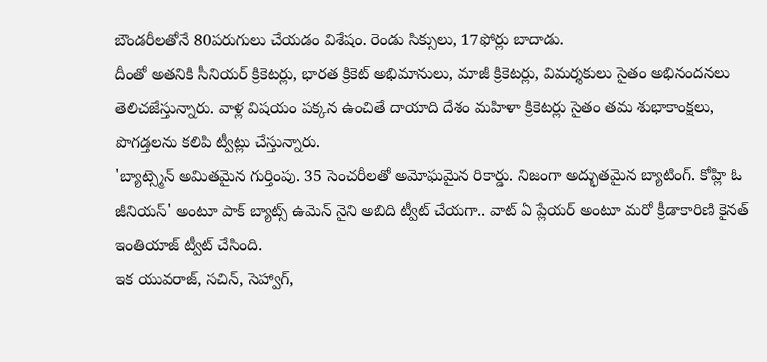బౌండరీలతోనే 80పరుగులు చేయడం విశేషం. రెండు సిక్సులు, 17ఫోర్లు బాదాడు.
దీంతో అతనికి సీనియర్ క్రికెటర్లు, భారత క్రికెట్ అభిమానులు, మాజీ క్రికెటర్లు, విమర్శకులు సైతం అభినందనలు తెలిచజేస్తున్నారు. వాళ్ల విషయం పక్కన ఉంచితే దాయాది దేశం మహిళా క్రికెటర్లు సైతం తమ శుభాకాంక్షలు, పొగడ్తలను కలిపి ట్వీట్లు చేస్తున్నారు.
'బ్యాట్స్మెన్ అమితమైన గుర్తింపు. 35 సెంచరీలతో అమోఘమైన రికార్డు. నిజంగా అద్భుతమైన బ్యాటింగ్. కోహ్లి ఓ జీనియస్' అంటూ పాక్ బ్యాట్స్ ఉమెన్ నైని అబిది ట్వీట్ చేయగా.. వాట్ ఏ ప్లేయర్ అంటూ మరో క్రీడాకారిణి కైనత్ ఇంతియాజ్ ట్వీట్ చేసింది.
ఇక యువరాజ్, సచిన్, సెహ్వాగ్,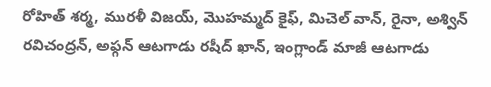రోహిత్ శర్మ, మురళీ విజయ్, మొహమ్మద్ కైఫ్, మిచెల్ వాన్, రైనా, అశ్విన్ రవిచంద్రన్, అఫ్గన్ ఆటగాడు రషీద్ ఖాన్, ఇంగ్లాండ్ మాజీ ఆటగాడు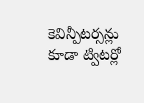కెవిన్పీటర్సన్లు కూడా ట్విటర్లో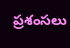ప్రశంసలు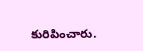కురిపించారు.